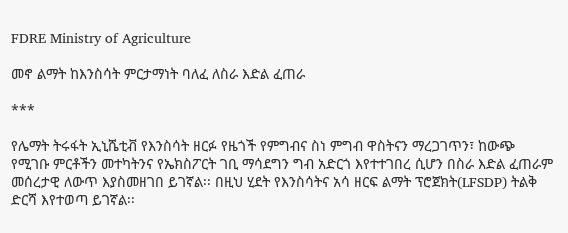FDRE Ministry of Agriculture

መኖ ልማት ከእንስሳት ምርታማነት ባለፈ ለስራ እድል ፈጠራ

***

የሌማት ትሩፋት ኢኒሼቲቭ የእንስሳት ዘርፉ የዜጎች የምግብና ስነ ምግብ ዋስትናን ማረጋገጥን፣ ከውጭ የሚገቡ ምርቶችን መተካትንና የኤክስፖርት ገቢ ማሳደግን ግብ አድርጎ እየተተገበረ ሲሆን በስራ እድል ፈጠራም መሰረታዊ ለውጥ እያስመዘገበ ይገኛል፡፡ በዚህ ሂደት የእንስሳትና አሳ ዘርፍ ልማት ፕሮጀክት(LFSDP) ትልቅ ድርሻ እየተወጣ ይገኛል፡፡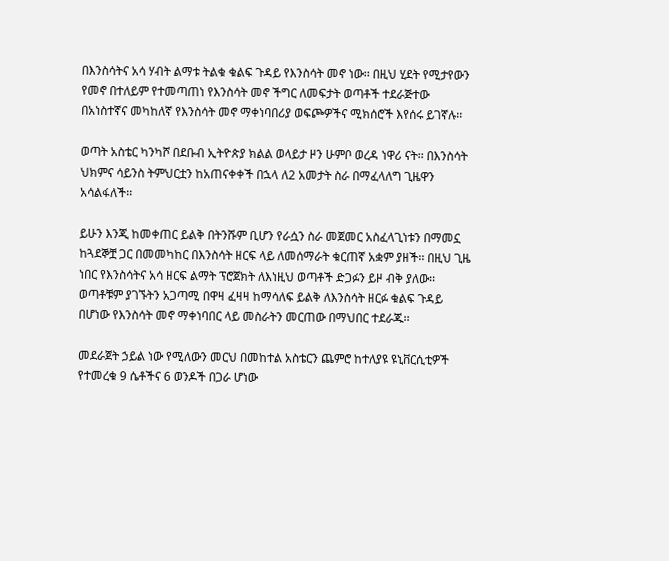በእንስሳትና አሳ ሃብት ልማቱ ትልቁ ቁልፍ ጉዳይ የእንስሳት መኖ ነው፡፡ በዚህ ሂደት የሚታየውን የመኖ በተለይም የተመጣጠነ የእንስሳት መኖ ችግር ለመፍታት ወጣቶች ተደራጅተው በአነስተኛና መካከለኛ የእንስሳት መኖ ማቀነባበሪያ ወፍጮዎችና ሚክሰሮች እየሰሩ ይገኛሉ፡፡

ወጣት አስቴር ካንካሾ በደቡብ ኢትዮጵያ ክልል ወላይታ ዞን ሁምቦ ወረዳ ነዋሪ ናት፡፡ በእንስሳት ህክምና ሳይንስ ትምህርቷን ከአጠናቀቀች በኋላ ለ2 አመታት ስራ በማፈላለግ ጊዜዋን አሳልፋለች፡፡

ይሁን እንጂ ከመቀጠር ይልቅ በትንሹም ቢሆን የራሷን ስራ መጀመር አስፈላጊነቱን በማመኗ ከጓደኞቿ ጋር በመመካከር በእንስሳት ዘርፍ ላይ ለመሰማራት ቁርጠኛ አቋም ያዘች፡፡ በዚህ ጊዜ ነበር የእንስሳትና አሳ ዘርፍ ልማት ፕሮጀክት ለእነዚህ ወጣቶች ድጋፉን ይዞ ብቅ ያለው፡፡ ወጣቶቹም ያገኙትን አጋጣሚ በዋዛ ፈዛዛ ከማሳለፍ ይልቅ ለእንስሳት ዘርፉ ቁልፍ ጉዳይ በሆነው የእንስሳት መኖ ማቀነባበር ላይ መስራትን መርጠው በማህበር ተደራጁ፡፡

መደራጀት ኃይል ነው የሚለውን መርህ በመከተል አስቴርን ጨምሮ ከተለያዩ ዩኒቨርሲቲዎች የተመረቁ 9 ሴቶችና 6 ወንዶች በጋራ ሆነው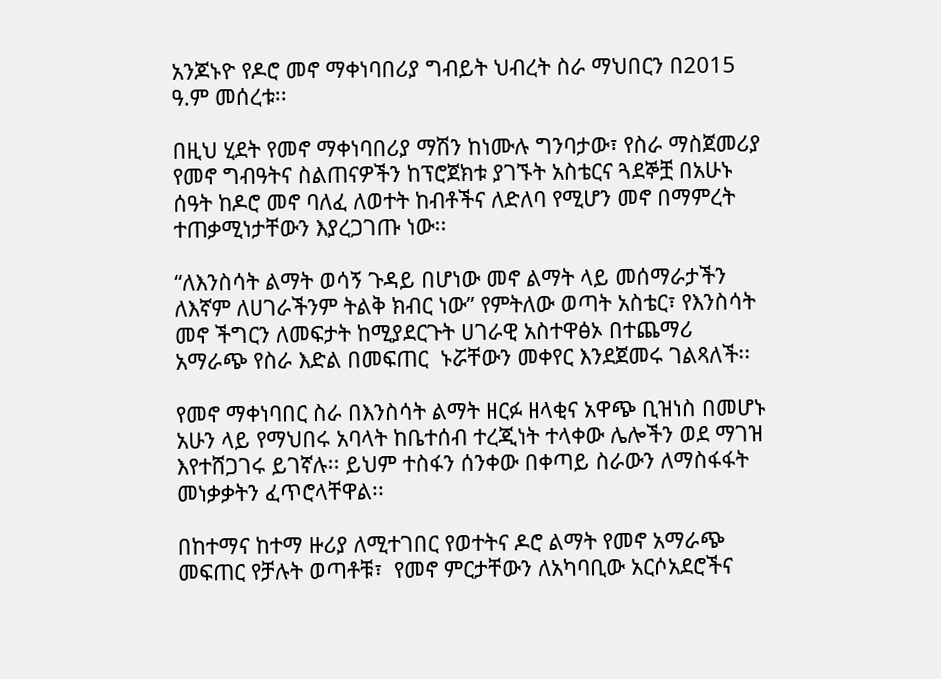አንጆኑዮ የዶሮ መኖ ማቀነባበሪያ ግብይት ህብረት ስራ ማህበርን በ2015 ዓ.ም መሰረቱ፡፡

በዚህ ሂደት የመኖ ማቀነባበሪያ ማሽን ከነሙሉ ግንባታው፣ የስራ ማስጀመሪያ የመኖ ግብዓትና ስልጠናዎችን ከፕሮጀክቱ ያገኙት አስቴርና ጓደኞቿ በአሁኑ ሰዓት ከዶሮ መኖ ባለፈ ለወተት ከብቶችና ለድለባ የሚሆን መኖ በማምረት ተጠቃሚነታቸውን እያረጋገጡ ነው፡፡

“ለእንስሳት ልማት ወሳኝ ጉዳይ በሆነው መኖ ልማት ላይ መሰማራታችን ለእኛም ለሀገራችንም ትልቅ ክብር ነው” የምትለው ወጣት አስቴር፣ የእንስሳት መኖ ችግርን ለመፍታት ከሚያደርጉት ሀገራዊ አስተዋፅኦ በተጨማሪ አማራጭ የስራ እድል በመፍጠር  ኑሯቸውን መቀየር እንደጀመሩ ገልጻለች፡፡

የመኖ ማቀነባበር ስራ በእንስሳት ልማት ዘርፉ ዘላቂና አዋጭ ቢዝነስ በመሆኑ አሁን ላይ የማህበሩ አባላት ከቤተሰብ ተረጂነት ተላቀው ሌሎችን ወደ ማገዝ እየተሸጋገሩ ይገኛሉ፡፡ ይህም ተስፋን ሰንቀው በቀጣይ ስራውን ለማስፋፋት መነቃቃትን ፈጥሮላቸዋል፡፡

በከተማና ከተማ ዙሪያ ለሚተገበር የወተትና ዶሮ ልማት የመኖ አማራጭ መፍጠር የቻሉት ወጣቶቹ፣  የመኖ ምርታቸውን ለአካባቢው አርሶአደሮችና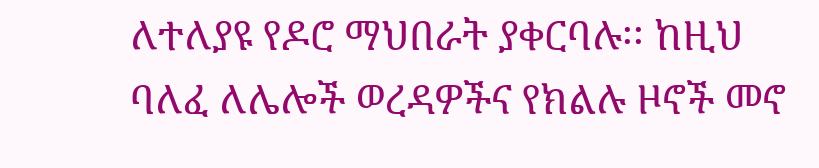ለተለያዩ የዶሮ ማህበራት ያቀርባሉ፡፡ ከዚህ ባለፈ ለሌሎች ወረዳዎችና የክልሉ ዞኖች መኖ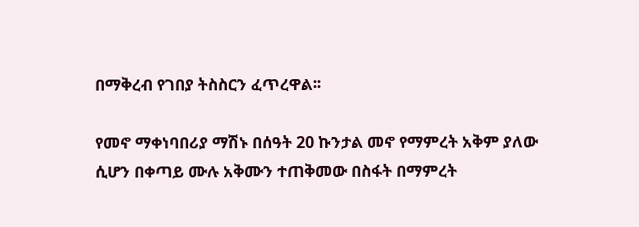በማቅረብ የገበያ ትስስርን ፈጥረዋል፡፡

የመኖ ማቀነባበሪያ ማሽኑ በሰዓት 20 ኩንታል መኖ የማምረት አቅም ያለው ሲሆን በቀጣይ ሙሉ አቅሙን ተጠቅመው በስፋት በማምረት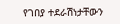የገበያ ተደራሽነታቸውን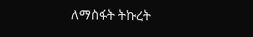ለማስፋት ትኩረት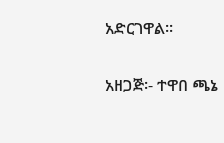አድርገዋል፡፡

አዘጋጅ፡- ተዋበ ጫኔ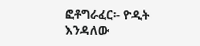ፎቶግራፈር፡- ዮዲት እንዳለው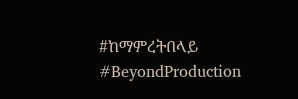#ከማምረትበላይ #BeyondProduction